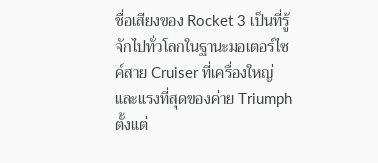ชื่อเสียงของ Rocket 3 เป็นที่รู้จักไปทั่วโลกในฐานะมอเตอร์ไซค์สาย Cruiser ที่เครื่องใหญ่และแรงที่สุดของค่าย Triumph ตั้งแต่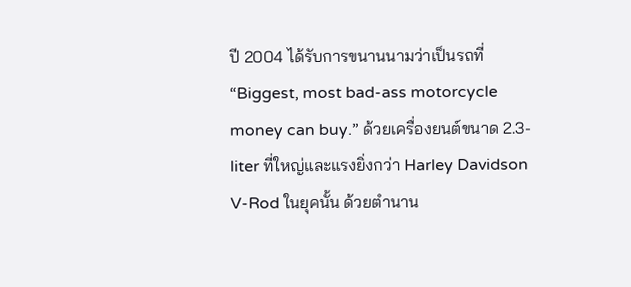ปี 2004 ได้รับการขนานนามว่าเป็นรถที่ “Biggest, most bad-ass motorcycle money can buy.” ด้วยเครื่องยนต์ขนาด 2.3-liter ที่ใหญ่และแรงยิ่งกว่า Harley Davidson V-Rod ในยุคนั้น ด้วยตำนาน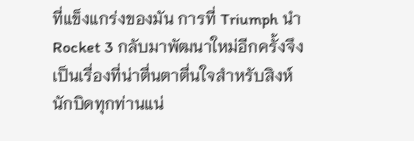ที่แข็งแกร่งของมัน การที่ Triumph นำ Rocket 3 กลับมาพัฒนาใหม่อีกครั้งจึงเป็นเรื่องที่น่าตื่นตาตื่นใจสำหรับสิงห์นักบิดทุกท่านแน่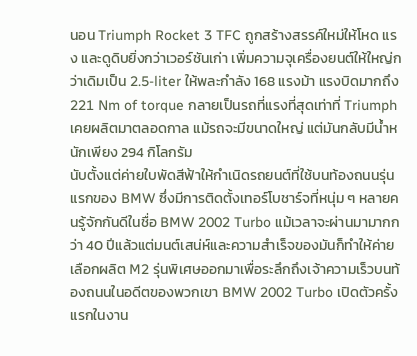นอน Triumph Rocket 3 TFC ถูกสร้างสรรค์ใหม่ให้โหด แรง และดูดิบยิ่งกว่าเวอร์ชันเก่า เพิ่มความจุเครื่องยนต์ให้ใหญ่กว่าเดิมเป็น 2.5-liter ให้พละกำลัง 168 แรงม้า แรงบิดมากถึง 221 Nm of torque กลายเป็นรถที่แรงที่สุดเท่าที่ Triumph เคยผลิตมาตลอดกาล แม้รถจะมีขนาดใหญ่ แต่มันกลับมีน้ำหนักเพียง 294 กิโลกรัม
นับตั้งแต่ค่ายใบพัดสีฟ้าให้กำเนิดรถยนต์ที่ใช้บนท้องถนนรุ่นแรกของ BMW ซึ่งมีการติดตั้งเทอร์โบชาร์จที่หนุ่ม ๆ หลายคนรู้จักกันดีในชื่อ BMW 2002 Turbo แม้เวลาจะผ่านมามากกว่า 40 ปีแล้วแต่มนต์เสน่ห์และความสำเร็จของมันก็ทำให้ค่ายเลือกผลิต M2 รุ่นพิเศษออกมาเพื่อระลึกถึงเจ้าความเร็วบนท้องถนนในอดีตของพวกเขา BMW 2002 Turbo เปิดตัวครั้งแรกในงาน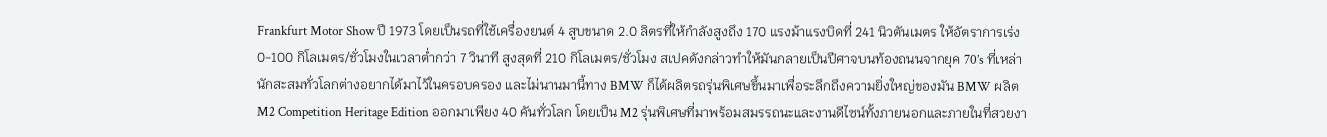Frankfurt Motor Show ปี 1973 โดยเป็นรถที่ใช้เครื่องยนต์ 4 สูบขนาด 2.0 ลิตรที่ให้กำลังสูงถึง 170 แรงม้าแรงบิดที่ 241 นิวตันเมตร ให้อัตราการเร่ง 0-100 กิโลเมตร/ชั่วโมงในเวลาต่ำกว่า 7 วินาที สูงสุดที่ 210 กิโลเมตร/ชั่วโมง สเปคดังกล่าวทำให้มันกลายเป็นปีศาจบนท้องถนนจากยุค 70’s ที่เหล่านักสะสมทั่วโลกต่างอยากได้มาไว้ในครอบครอง และไม่นานมานี้ทาง BMW ก็ได้ผลิตรถรุ่นพิเศษขึ้นมาเพื่อระลึกถึงความยิ่งใหญ่ของมัน BMW ผลิต M2 Competition Heritage Edition ออกมาเพียง 40 คันทั่วโลก โดยเป็น M2 รุ่นพิเศษที่มาพร้อมสมรรถนะและงานดีไซน์ทั้งภายนอกและภายในที่สวยงา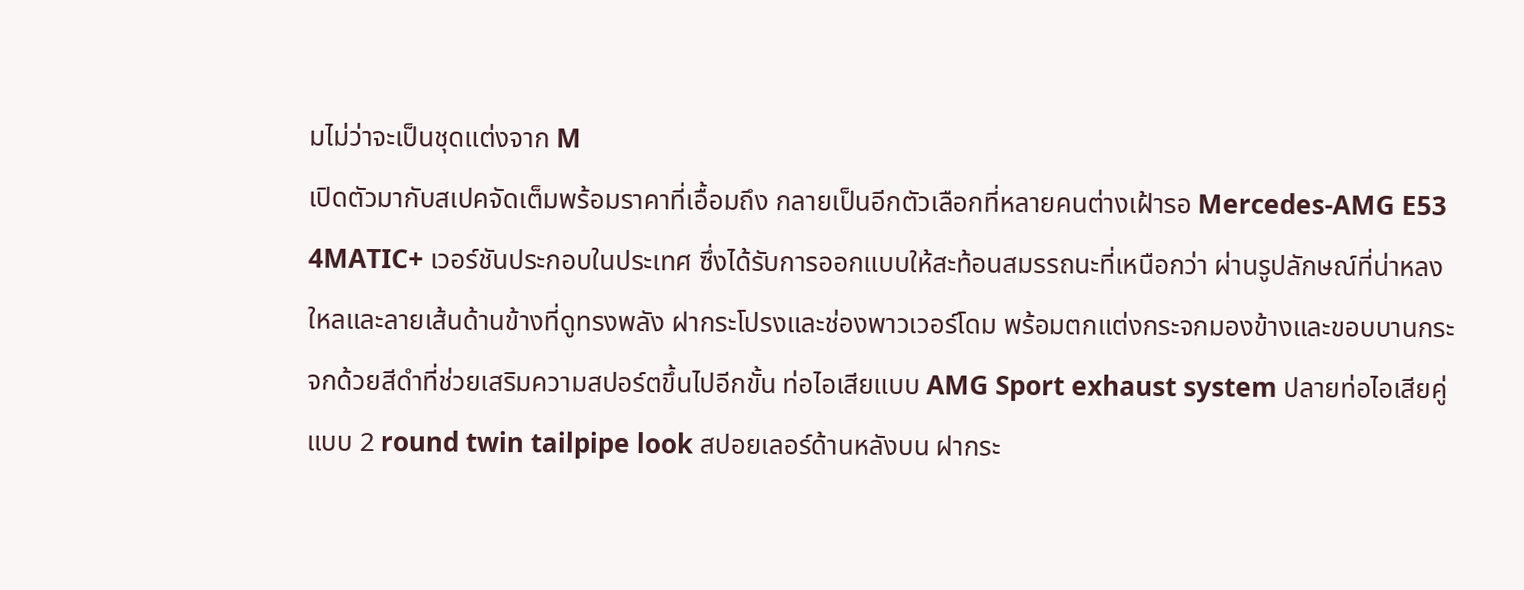มไม่ว่าจะเป็นชุดแต่งจาก M
เปิดตัวมากับสเปคจัดเต็มพร้อมราคาที่เอื้อมถึง กลายเป็นอีกตัวเลือกที่หลายคนต่างเฝ้ารอ Mercedes-AMG E53 4MATIC+ เวอร์ชันประกอบในประเทศ ซึ่งได้รับการออกแบบให้สะท้อนสมรรถนะที่เหนือกว่า ผ่านรูปลักษณ์ที่น่าหลงใหลและลายเส้นด้านข้างที่ดูทรงพลัง ฝากระโปรงและช่องพาวเวอร์โดม พร้อมตกแต่งกระจกมองข้างและขอบบานกระจกด้วยสีดำที่ช่วยเสริมความสปอร์ตขึ้นไปอีกขั้น ท่อไอเสียแบบ AMG Sport exhaust system ปลายท่อไอเสียคู่แบบ 2 round twin tailpipe look สปอยเลอร์ด้านหลังบน ฝากระ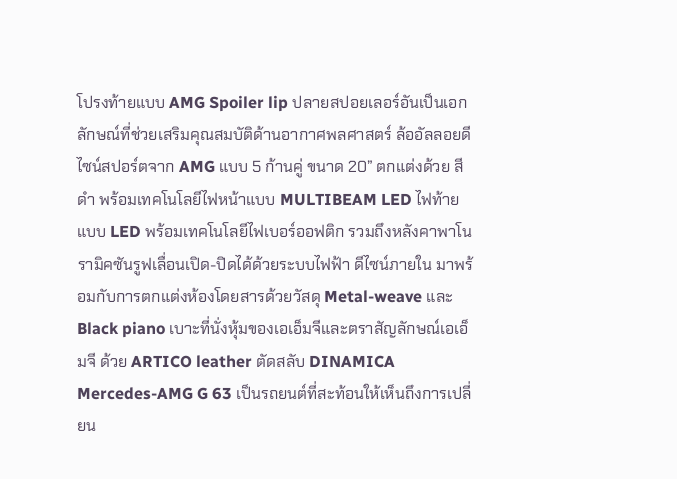โปรงท้ายแบบ AMG Spoiler lip ปลายสปอยเลอร์อันเป็นเอกลักษณ์ที่ช่วยเสริมคุณสมบัติด้านอากาศพลศาสตร์ ล้ออัลลอยดีไซน์สปอร์ตจาก AMG แบบ 5 ก้านคู่ ขนาด 20” ตกแต่งด้วย สีดำ พร้อมเทคโนโลยีไฟหน้าแบบ MULTIBEAM LED ไฟท้ายแบบ LED พร้อมเทคโนโลยีไฟเบอร์ออฟติก รวมถึงหลังคาพาโนรามิคซันรูฟเลื่อนเปิด-ปิดได้ด้วยระบบไฟฟ้า ดีไซน์ภายใน มาพร้อมกับการตกแต่งห้องโดยสารด้วยวัสดุ Metal-weave และ Black piano เบาะที่นั่งหุ้มของเอเอ็มจีและตราสัญลักษณ์เอเอ็มจี ด้วย ARTICO leather ตัดสลับ DINAMICA
Mercedes-AMG G 63 เป็นรถยนต์ที่สะท้อนให้เห็นถึงการเปลี่ยน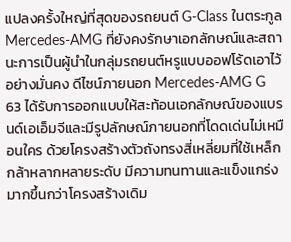แปลงครั้งใหญ่ที่สุดของรถยนต์ G-Class ในตระกูล Mercedes-AMG ที่ยังคงรักษาเอกลักษณ์และสถานะการเป็นผู้นำในกลุ่มรถยนต์หรูแบบออฟโร้ดเอาไว้อย่างมั่นคง ดีไซน์ภายนอก Mercedes-AMG G 63 ได้รับการออกแบบให้สะท้อนเอกลักษณ์ของแบรนด์เอเอ็มจีและมีรูปลักษณ์ภายนอกที่โดดเด่นไม่เหมือนใคร ด้วยโครงสร้างตัวถังทรงสี่เหลี่ยมที่ใช้เหล็กกล้าหลากหลายระดับ มีความทนทานและแข็งแกร่งมากขึ้นกว่าโครงสร้างเดิม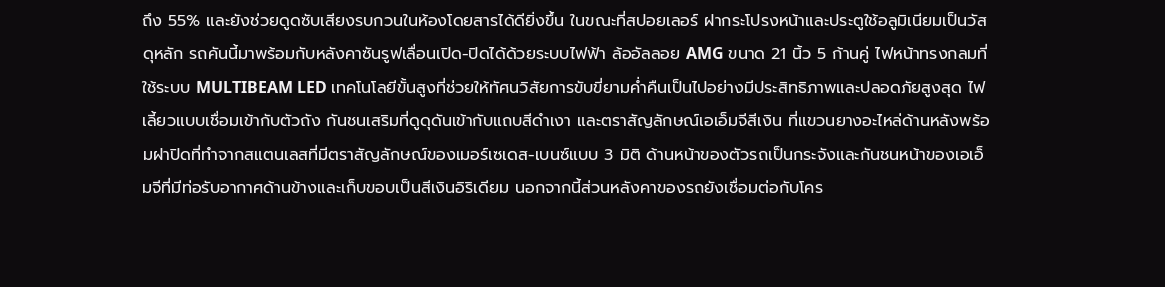ถึง 55% และยังช่วยดูดซับเสียงรบกวนในห้องโดยสารได้ดียิ่งขึ้น ในขณะที่สปอยเลอร์ ฝากระโปรงหน้าและประตูใช้อลูมิเนียมเป็นวัสดุหลัก รถคันนี้มาพร้อมกับหลังคาซันรูฟเลื่อนเปิด-ปิดได้ด้วยระบบไฟฟ้า ล้ออัลลอย AMG ขนาด 21 นิ้ว 5 ก้านคู่ ไฟหน้าทรงกลมที่ใช้ระบบ MULTIBEAM LED เทคโนโลยีขั้นสูงที่ช่วยให้ทัศนวิสัยการขับขี่ยามค่ำคืนเป็นไปอย่างมีประสิทธิภาพและปลอดภัยสูงสุด ไฟเลี้ยวแบบเชื่อมเข้ากับตัวถัง กันชนเสริมที่ดูดุดันเข้ากับแถบสีดำเงา และตราสัญลักษณ์เอเอ็มจีสีเงิน ที่แขวนยางอะไหล่ด้านหลังพร้อมฝาปิดที่ทำจากสแตนเลสที่มีตราสัญลักษณ์ของเมอร์เซเดส-เบนซ์แบบ 3 มิติ ด้านหน้าของตัวรถเป็นกระจังและกันชนหน้าของเอเอ็มจีที่มีท่อรับอากาศด้านข้างและเก็บขอบเป็นสีเงินอิริเดียม นอกจากนี้ส่วนหลังคาของรถยังเชื่อมต่อกับโคร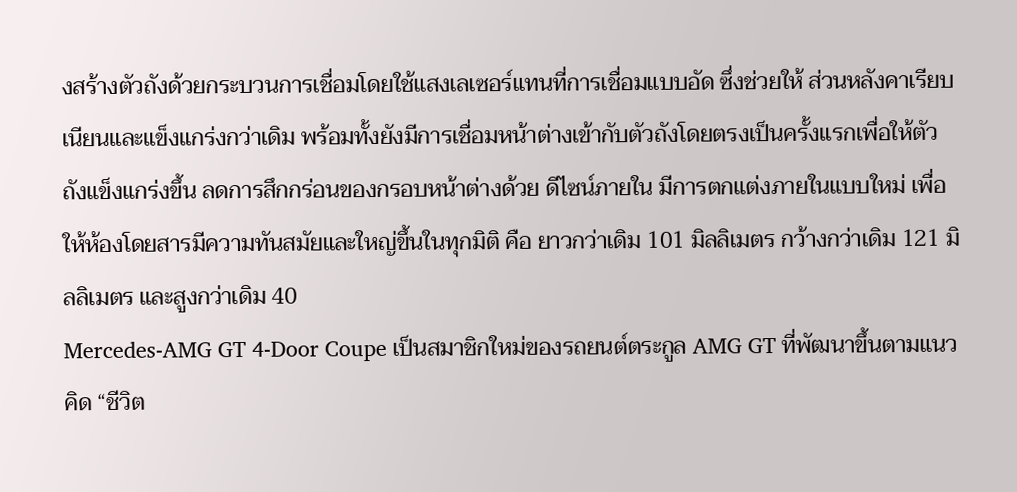งสร้างตัวถังด้วยกระบวนการเชื่อมโดยใช้แสงเลเซอร์แทนที่การเชื่อมแบบอัด ซึ่งช่วยให้ ส่วนหลังคาเรียบเนียนและแข็งแกร่งกว่าเดิม พร้อมทั้งยังมีการเชื่อมหน้าต่างเข้ากับตัวถังโดยตรงเป็นครั้งแรกเพื่อให้ตัวถังแข็งแกร่งขึ้น ลดการสึกกร่อนของกรอบหน้าต่างด้วย ดีไซน์ภายใน มีการตกแต่งภายในแบบใหม่ เพื่อให้ห้องโดยสารมีความทันสมัยและใหญ่ขึ้นในทุกมิติ คือ ยาวกว่าเดิม 101 มิลลิเมตร กว้างกว่าเดิม 121 มิลลิเมตร และสูงกว่าเดิม 40
Mercedes-AMG GT 4-Door Coupe เป็นสมาชิกใหม่ของรถยนต์ตระกูล AMG GT ที่พัฒนาขึ้นตามแนวคิด “ชีวิต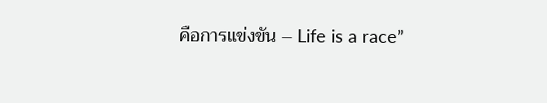คือการแข่งขัน – Life is a race”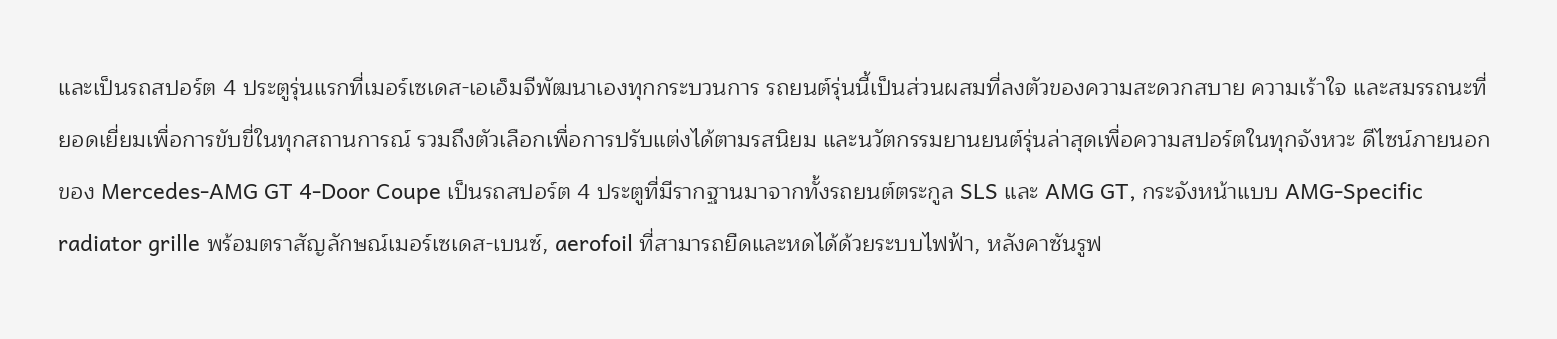และเป็นรถสปอร์ต 4 ประตูรุ่นแรกที่เมอร์เซเดส-เอเอ็มจีพัฒนาเองทุกกระบวนการ รถยนต์รุ่นนี้เป็นส่วนผสมที่ลงตัวของความสะดวกสบาย ความเร้าใจ และสมรรถนะที่ยอดเยี่ยมเพื่อการขับขี่ในทุกสถานการณ์ รวมถึงตัวเลือกเพื่อการปรับแต่งได้ตามรสนิยม และนวัตกรรมยานยนต์รุ่นล่าสุดเพื่อความสปอร์ตในทุกจังหวะ ดีไซน์ภายนอก ของ Mercedes-AMG GT 4-Door Coupe เป็นรถสปอร์ต 4 ประตูที่มีรากฐานมาจากทั้งรถยนต์ตระกูล SLS และ AMG GT, กระจังหน้าแบบ AMG-Specific radiator grille พร้อมตราสัญลักษณ์เมอร์เซเดส-เบนซ์, aerofoil ที่สามารถยืดและหดได้ด้วยระบบไฟฟ้า, หลังคาซันรูฟ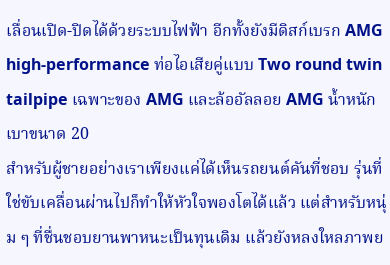เลื่อนเปิด-ปิดได้ด้วยระบบไฟฟ้า อีกทั้งยังมีดิสก์เบรก AMG high-performance ท่อไอเสียคู่แบบ Two round twin tailpipe เฉพาะของ AMG และล้ออัลลอย AMG น้ำหนักเบาขนาด 20
สำหรับผู้ชายอย่างเราเพียงแค่ได้เห็นรถยนต์คันที่ชอบ รุ่นที่ใช่ขับเคลื่อนผ่านไปก็ทำให้หัวใจพองโตได้แล้ว แต่สำหรับหนุ่ม ๆ ที่ชื่นชอบยานพาหนะเป็นทุนเดิม แล้วยังหลงใหลภาพย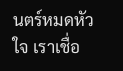นตร์หมดหัวใจ เราเชื่อ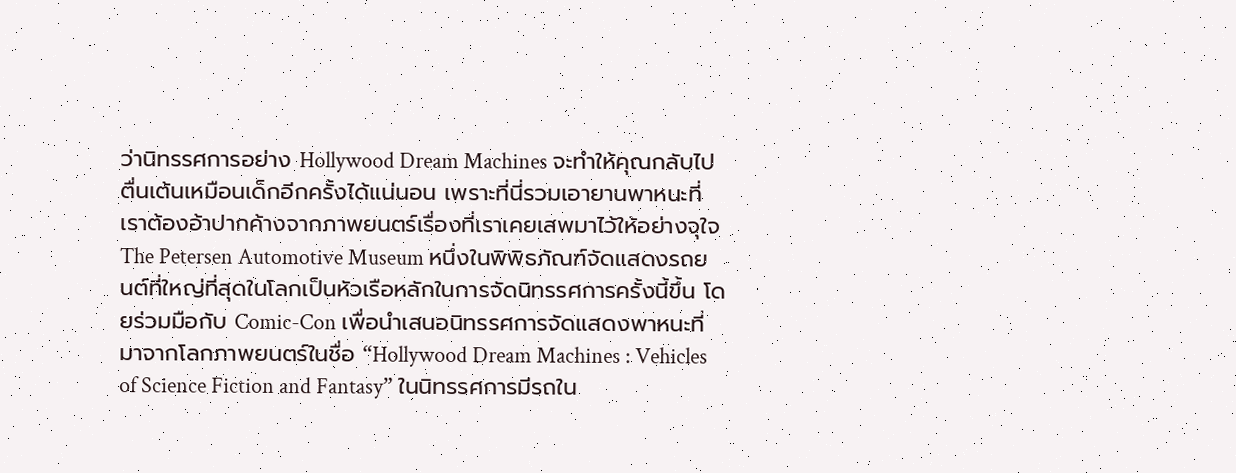ว่านิทรรศการอย่าง Hollywood Dream Machines จะทำให้คุณกลับไปตื่นเต้นเหมือนเด็กอีกครั้งได้แน่นอน เพราะที่นี่รวมเอายานพาหนะที่เราต้องอ้าปากค้างจากภาพยนตร์เรื่องที่เราเคยเสพมาไว้ให้อย่างจุใจ The Petersen Automotive Museum หนึ่งในพิพิธภัณฑ์จัดแสดงรถยนต์ที่ใหญ่ที่สุดในโลกเป็นหัวเรือหลักในการจัดนิทรรศการครั้งนี้ขึ้น โดยร่วมมือกับ Comic-Con เพื่อนำเสนอนิทรรศการจัดแสดงพาหนะที่มาจากโลกภาพยนตร์ในชื่อ “Hollywood Dream Machines : Vehicles of Science Fiction and Fantasy” ในนิทรรศการมีรถใน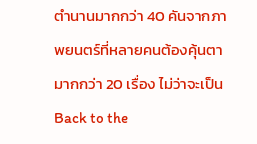ตำนานมากกว่า 40 คันจากภาพยนตร์ที่หลายคนต้องคุ้นตามากกว่า 20 เรื่อง ไม่ว่าจะเป็น Back to the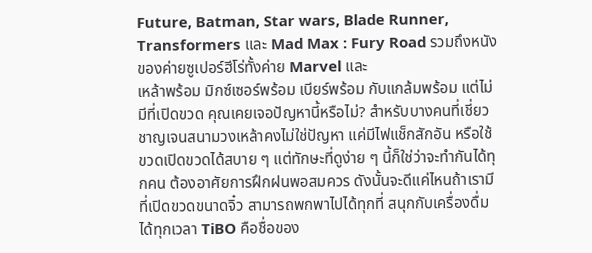Future, Batman, Star wars, Blade Runner, Transformers และ Mad Max : Fury Road รวมถึงหนังของค่ายซูเปอร์ฮีโร่ทั้งค่าย Marvel และ
เหล้าพร้อม มิกซ์เซอร์พร้อม เบียร์พร้อม กับแกล้มพร้อม แต่ไม่มีที่เปิดขวด คุณเคยเจอปัญหานี้หรือไม่? สำหรับบางคนที่เชี่ยวชาญเจนสนามวงเหล้าคงไม่ใช่ปัญหา แค่มีไฟแช็กสักอัน หรือใช้ขวดเปิดขวดได้สบาย ๆ แต่ทักษะที่ดูง่าย ๆ นี้ก็ใช่ว่าจะทำกันได้ทุกคน ต้องอาศัยการฝึกฝนพอสมควร ดังนั้นจะดีแค่ไหนถ้าเรามีที่เปิดขวดขนาดจิ๋ว สามารถพกพาไปได้ทุกที่ สนุกกับเครื่องดื่มได้ทุกเวลา TiBO คือชื่อของ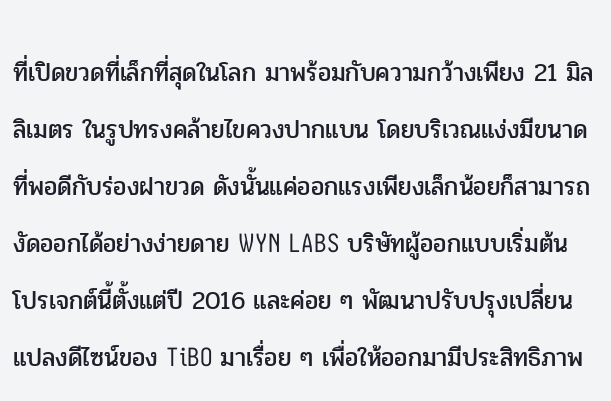ที่เปิดขวดที่เล็กที่สุดในโลก มาพร้อมกับความกว้างเพียง 21 มิลลิเมตร ในรูปทรงคล้ายไขควงปากแบน โดยบริเวณแง่งมีขนาดที่พอดีกับร่องฝาขวด ดังนั้นแค่ออกแรงเพียงเล็กน้อยก็สามารถงัดออกได้อย่างง่ายดาย WYN LABS บริษัทผู้ออกแบบเริ่มต้นโปรเจกต์นี้ตั้งแต่ปี 2016 และค่อย ๆ พัฒนาปรับปรุงเปลี่ยนแปลงดีไซน์ของ TiBO มาเรื่อย ๆ เพื่อให้ออกมามีประสิทธิภาพ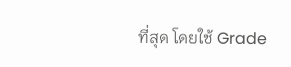ที่สุด โดยใช้ Grade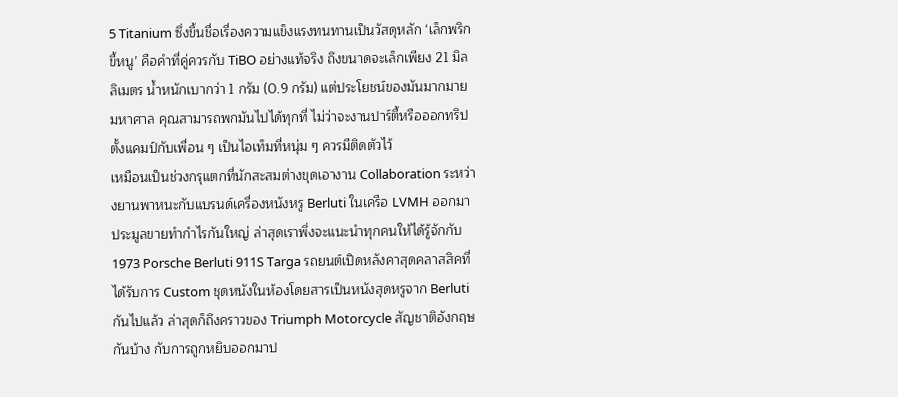5 Titanium ซึ่งขึ้นชื่อเรื่องความแข็งแรงทนทานเป็นวัสดุหลัก ‘เล็กพริกขี้หนู’ คือคำที่คู่ควรกับ TiBO อย่างแท้จริง ถึงขนาดจะเล็กเพียง 21 มิลลิเมตร น้ำหนักเบากว่า 1 กรัม (0.9 กรัม) แต่ประโยชน์ของมันมากมายมหาศาล คุณสามารถพกมันไปได้ทุกที่ ไม่ว่าจะงานปาร์ตี้หรือออกทริปตั้งแคมป์กับเพื่อน ๆ เป็นไอเท็มที่หนุ่ม ๆ ควรมีติดตัวไว้
เหมือนเป็นช่วงกรุแตกที่นักสะสมต่างขุดเอางาน Collaboration ระหว่างยานพาหนะกับแบรนด์เครื่องหนังหรู Berluti ในเครือ LVMH ออกมาประมูลขายทำกำไรกันใหญ่ ล่าสุดเราพึ่งจะแนะนำทุกคนให้ได้รู้จักกับ 1973 Porsche Berluti 911S Targa รถยนต์เปิดหลังคาสุดคลาสสิคที่ได้รับการ Custom ชุดหนังในห้องโดยสารเป็นหนังสุดหรูจาก Berluti กันไปแล้ว ล่าสุดก็ถึงคราวของ Triumph Motorcycle สัญชาติอังกฤษกันบ้าง กับการถูกหยิบออกมาป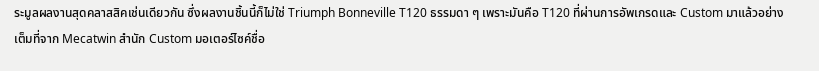ระมูลผลงานสุดคลาสสิคเช่นเดียวกัน ซึ่งผลงานชิ้นนี้ก็ไม่ใช่ Triumph Bonneville T120 ธรรมดา ๆ เพราะมันคือ T120 ที่ผ่านการอัพเกรดและ Custom มาแล้วอย่างเต็มที่จาก Mecatwin สำนัก Custom มอเตอร์ไซค์ชื่อ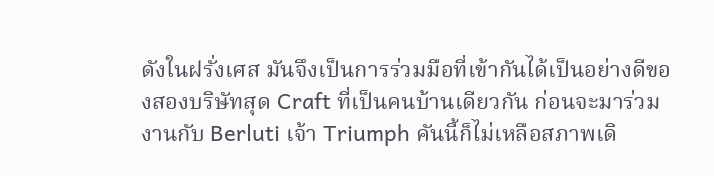ดังในฝรั่งเศส มันจึงเป็นการร่วมมือที่เข้ากันได้เป็นอย่างดีของสองบริษัทสุด Craft ที่เป็นคนบ้านเดียวกัน ก่อนจะมาร่วมงานกับ Berluti เจ้า Triumph คันนี้ก็ไม่เหลือสภาพเดิ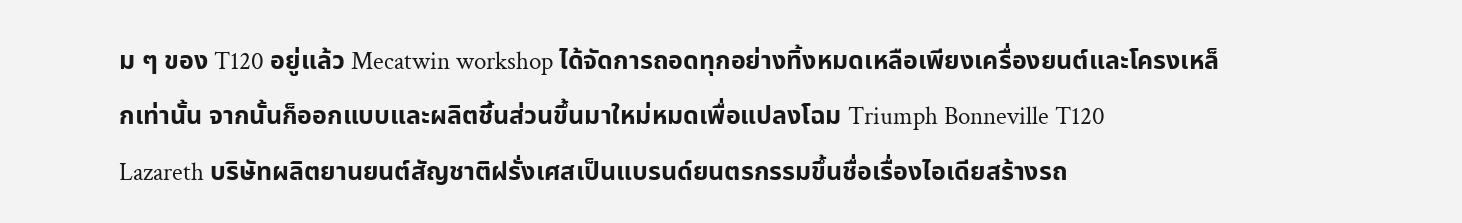ม ๆ ของ T120 อยู่แล้ว Mecatwin workshop ได้จัดการถอดทุกอย่างทิ้งหมดเหลือเพียงเครื่องยนต์และโครงเหล็กเท่านั้น จากนั้นก็ออกแบบและผลิตชิ้นส่วนขึ้นมาใหม่หมดเพื่อแปลงโฉม Triumph Bonneville T120
Lazareth บริษัทผลิตยานยนต์สัญชาติฝรั่งเศสเป็นแบรนด์ยนตรกรรมขึ้นชื่อเรื่องไอเดียสร้างรถ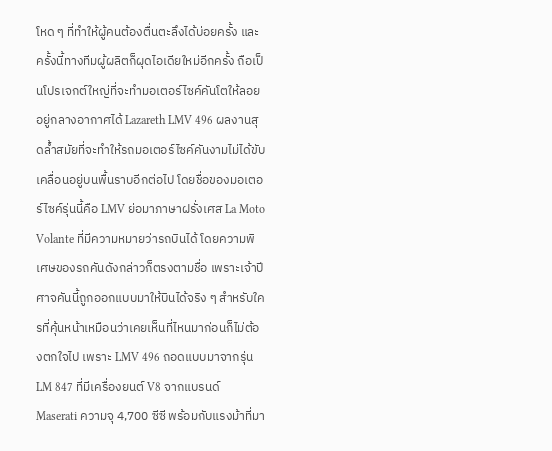โหด ๆ ที่ทำให้ผู้คนต้องตื่นตะลึงได้บ่อยครั้ง และครั้งนี้ทางทีมผู้ผลิตก็ผุดไอเดียใหม่อีกครั้ง ถือเป็นโปรเจกต์ใหญ่ที่จะทำมอเตอร์ไซค์คันโตให้ลอยอยู่กลางอากาศได้ Lazareth LMV 496 ผลงานสุดล้ำสมัยที่จะทำให้รถมอเตอร์ไซค์คันงามไม่ได้ขับเคลื่อนอยู่บนพื้นราบอีกต่อไป โดยชื่อของมอเตอร์ไซค์รุ่นนี้คือ LMV ย่อมาภาษาฝรั่งเศส La Moto Volante ที่มีความหมายว่ารถบินได้ โดยความพิเศษของรถคันดังกล่าวก็ตรงตามชื่อ เพราะเจ้าปีศาจคันนี้ถูกออกแบบมาให้บินได้จริง ๆ สำหรับใครที่คุ้นหน้าเหมือนว่าเคยเห็นที่ไหนมาก่อนก็ไม่ต้องตกใจไป เพราะ LMV 496 ถอดแบบมาจากรุ่น LM 847 ที่มีเครื่องยนต์ V8 จากแบรนด์ Maserati ความจุ 4,700 ซีซี พร้อมกับแรงม้าที่มา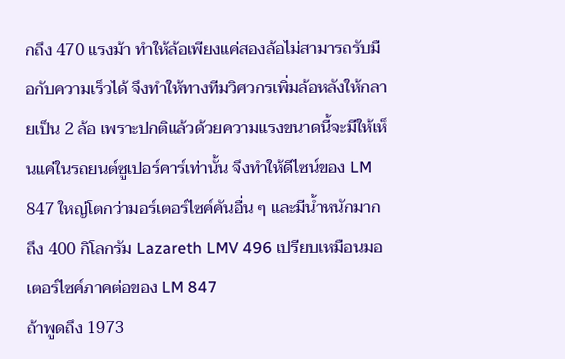กถึง 470 แรงม้า ทำให้ล้อเพียงแค่สองล้อไม่สามารถรับมือกับความเร็วได้ จึงทำให้ทางทีมวิศวกรเพิ่มล้อหลังให้กลายเป็น 2 ล้อ เพราะปกติแล้วด้วยความแรงขนาดนี้จะมีให้เห็นแค่ในรถยนต์ซูเปอร์คาร์เท่านั้น จึงทำให้ดีไซน์ของ LM 847 ใหญ่โตกว่ามอร์เตอร์ไซค์คันอื่น ๆ และมีน้ำหนักมากถึง 400 กิโลกรัม Lazareth LMV 496 เปรียบเหมือนมอเตอร์ไซค์ภาคต่อของ LM 847
ถ้าพูดถึง 1973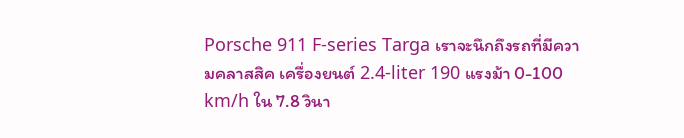Porsche 911 F-series Targa เราจะนึกถึงรถที่มีความคลาสสิค เครื่องยนต์ 2.4-liter 190 แรงม้า 0-100 km/h ใน 7.8 วินา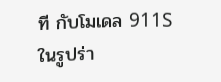ที กับโมเดล 911S ในรูปร่า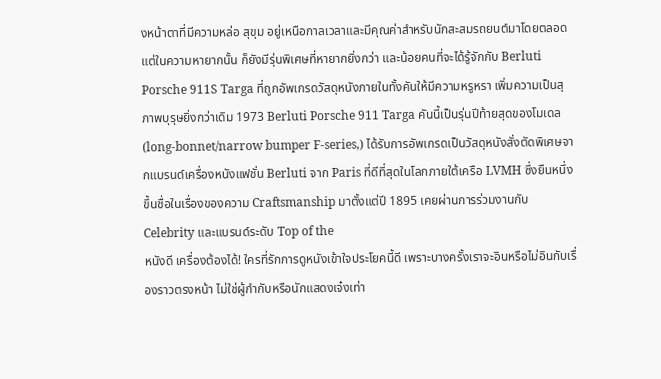งหน้าตาที่มีความหล่อ สุขุม อยู่เหนือกาลเวลาและมีคุณค่าสำหรับนักสะสมรถยนต์มาโดยตลอด แต่ในความหายากนั้น ก็ยังมีรุ่นพิเศษที่หายากยิ่งกว่า และน้อยคนที่จะได้รู้จักกับ Berluti Porsche 911S Targa ที่ถูกอัพเกรดวัสดุหนังภายในทั้งคันให้มีความหรูหรา เพิ่มความเป็นสุภาพบุรุษยิ่งกว่าเดิม 1973 Berluti Porsche 911 Targa คันนี้เป็นรุ่นปีท้ายสุดของโมเดล (long-bonnet/narrow bumper F-series,) ได้รับการอัพเกรดเป็นวัสดุหนังสั่งตัดพิเศษจากแบรนด์เครื่องหนังแฟชั่น Berluti จาก Paris ที่ดีที่สุดในโลกภายใต้เครือ LVMH ซึ่งยืนหนึ่งขึ้นชื่อในเรื่องของความ Craftsmanship มาตั้งแต่ปี 1895 เคยผ่านการร่วมงานกับ Celebrity และแบรนด์ระดับ Top of the
หนังดี เครื่องต้องได้! ใครที่รักการดูหนังเข้าใจประโยคนี้ดี เพราะบางครั้งเราจะอินหรือไม่อินกับเรื่องราวตรงหน้า ไม่ใช่ผู้กำกับหรือนักแสดงเจ๋งเท่า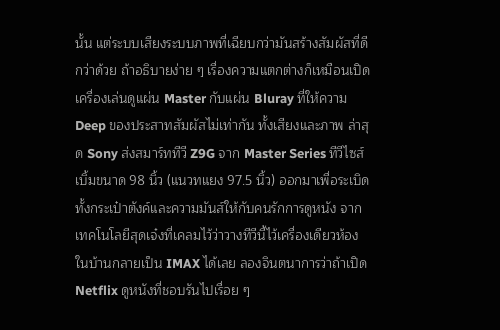นั้น แต่ระบบเสียงระบบภาพที่เฉียบกว่ามันสร้างสัมผัสที่ดีกว่าด้วย ถ้าอธิบายง่าย ๆ เรื่องความแตกต่างก็เหมือนเปิดเครื่องเล่นดูแผ่น Master กับแผ่น Bluray ที่ให้ความ Deep ของประสาทสัมผัสไม่เท่ากัน ทั้งเสียงและภาพ ล่าสุด Sony ส่งสมาร์ททีวี Z9G จาก Master Series ทีวีไซส์เบิ้มขนาด 98 นิ้ว (แนวทแยง 97.5 นิ้ว) ออกมาเพื่อระเบิดทั้งกระเป๋าตังค์และความมันส์ให้กับคนรักการดูหนัง จากเทคโนโลยีสุดเจ๋งที่เคลมไว้ว่าวางทีวีนี้ไว้เครื่องเดียวห้องในบ้านกลายเป็น IMAX ได้เลย ลองจินตนาการว่าถ้าเปิด Netflix ดูหนังที่ชอบรันไปเรื่อย ๆ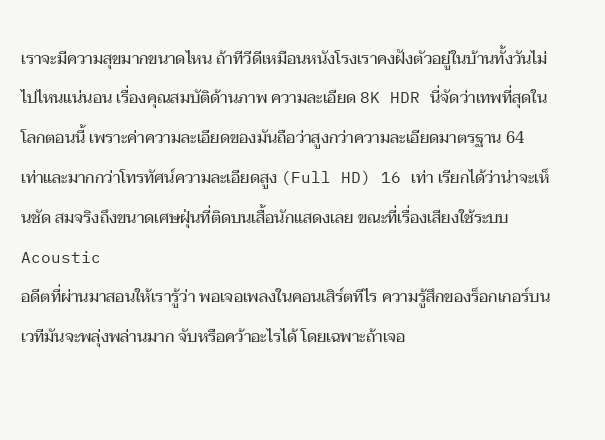เราจะมีความสุขมากขนาดไหน ถ้าทีวีดีเหมือนหนังโรงเราคงฝังตัวอยู่ในบ้านทั้งวันไม่ไปไหนแน่นอน เรื่องคุณสมบัติด้านภาพ ความละเอียด 8K HDR นี่จัดว่าเทพที่สุดในโลกตอนนี้ เพราะค่าความละเอียดของมันถือว่าสูงกว่าความละเอียดมาตรฐาน 64 เท่าและมากกว่าโทรทัศน์ความละเอียดสูง (Full HD) 16 เท่า เรียกได้ว่าน่าจะเห็นชัด สมจริงถึงขนาดเศษฝุ่นที่ติดบนเสื้อนักแสดงเลย ขณะที่เรื่องเสียงใช้ระบบ Acoustic
อดีตที่ผ่านมาสอนให้เรารู้ว่า พอเจอเพลงในคอนเสิร์ตทีไร ความรู้สึกของร็อกเกอร์บนเวทีมันจะพลุ่งพล่านมาก จับหรือคว้าอะไรได้ โดยเฉพาะถ้าเจอ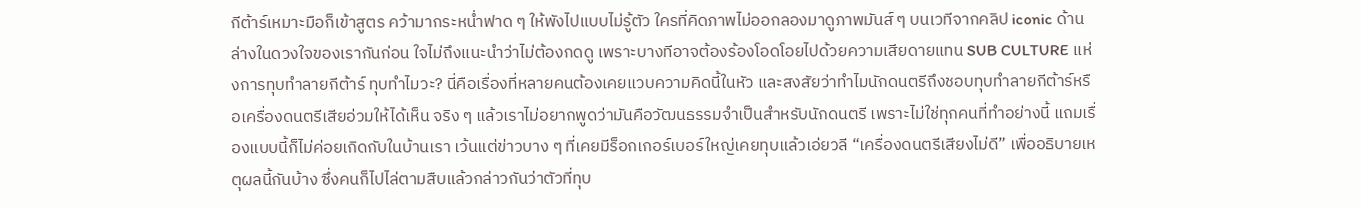กีต้าร์เหมาะมือก็เข้าสูตร คว้ามากระหน่ำฟาด ๆ ให้พังไปแบบไม่รู้ตัว ใครที่คิดภาพไม่ออกลองมาดูภาพมันส์ ๆ บนเวทีจากคลิป iconic ด้านล่างในดวงใจของเรากันก่อน ใจไม่ถึงแนะนำว่าไม่ต้องกดดู เพราะบางทีอาจต้องร้องโอดโอยไปด้วยความเสียดายแทน SUB CULTURE แห่งการทุบทำลายกีต้าร์ ทุบทำไมวะ? นี่คือเรื่องที่หลายคนต้องเคยแวบความคิดนี้ในหัว และสงสัยว่าทำไมนักดนตรีถึงชอบทุบทำลายกีต้าร์หรือเครื่องดนตรีเสียอ่วมให้ได้เห็น จริง ๆ แล้วเราไม่อยากพูดว่ามันคือวัฒนธรรมจำเป็นสำหรับนักดนตรี เพราะไม่ใช่ทุกคนที่ทำอย่างนี้ แถมเรื่องแบบนี้ก็ไม่ค่อยเกิดกับในบ้านเรา เว้นแต่ข่าวบาง ๆ ที่เคยมีร็อกเกอร์เบอร์ใหญ่เคยทุบแล้วเอ่ยวลี “เครื่องดนตรีเสียงไม่ดี” เพื่ออธิบายเหตุผลนี้กันบ้าง ซึ่งคนก็ไปไล่ตามสืบแล้วกล่าวกันว่าตัวที่ทุบ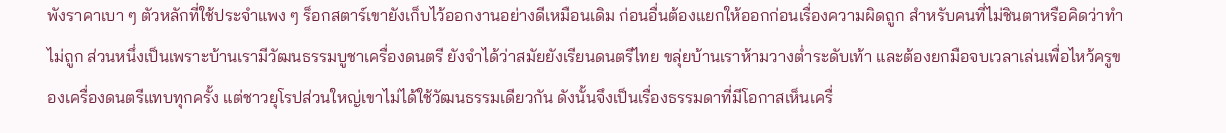พังราคาเบา ๆ ตัวหลักที่ใช้ประจำแพง ๆ ร็อกสตาร์เขายังเก็บไว้ออกงานอย่างดีเหมือนเดิม ก่อนอื่นต้องแยกให้ออกก่อนเรื่องความผิดถูก สำหรับคนที่ไม่ชินตาหรือคิดว่าทำไม่ถูก ส่วนหนึ่งเป็นเพราะบ้านเรามีวัฒนธรรมบูชาเครื่องดนตรี ยังจำได้ว่าสมัยยังเรียนดนตรีไทย ขลุ่ยบ้านเราห้ามวางต่ำระดับเท้า และต้องยกมือจบเวลาเล่นเพื่อไหว้ครูของเครื่องดนตรีแทบทุกครั้ง แต่ชาวยุโรปส่วนใหญ่เขาไม่ได้ใช้วัฒนธรรมเดียวกัน ดังนั้นจึงเป็นเรื่องธรรมดาที่มีโอกาสเห็นเครื่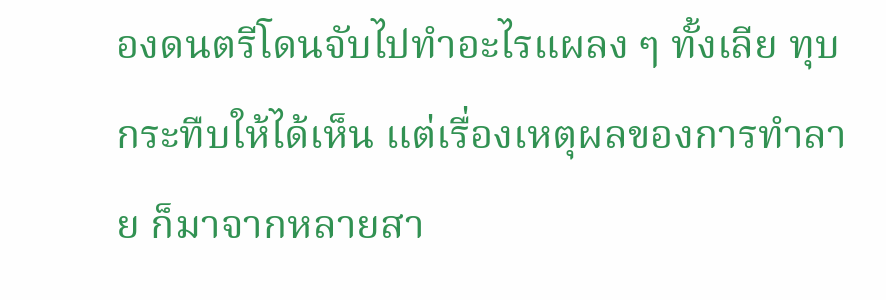องดนตรีโดนจับไปทำอะไรแผลง ๆ ทั้งเลีย ทุบ กระทืบให้ได้เห็น แต่เรื่องเหตุผลของการทำลาย ก็มาจากหลายสา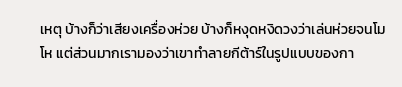เหตุ บ้างก็ว่าเสียงเครื่องห่วย บ้างก็หงุดหงิดวงว่าเล่นห่วยจนโมโห แต่ส่วนมากเรามองว่าเขาทำลายกีต้าร์ในรูปแบบของกา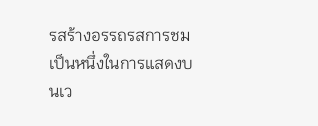รสร้างอรรถรสการชม เป็นหนึ่งในการแสดงบนเว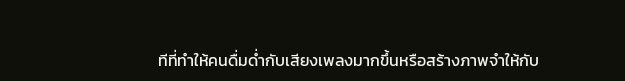ทีที่ทำให้คนดื่มด่ำกับเสียงเพลงมากขึ้นหรือสร้างภาพจำให้กับ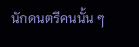นักดนตรีคนนั้น ๆ